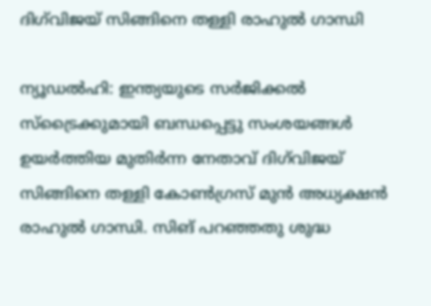ദിഗ്‌വിജയ് സിങ്ങിനെ തള്ളി രാഹുല്‍ ഗാന്ധി

ന്യൂഡല്‍ഹി: ഇന്ത്യയുടെ സര്‍ജിക്കല്‍ സ്‌ട്രൈക്കുമായി ബന്ധപ്പെട്ടു സംശയങ്ങള്‍ ഉയര്‍ത്തിയ മുതിര്‍ന്ന നേതാവ് ദിഗ്‌വിജയ് സിങ്ങിനെ തള്ളി കോണ്‍ഗ്രസ് മുന്‍ അധ്യക്ഷന്‍ രാഹുല്‍ ഗാന്ധി. സിങ് പറഞ്ഞതു ശുദ്ധ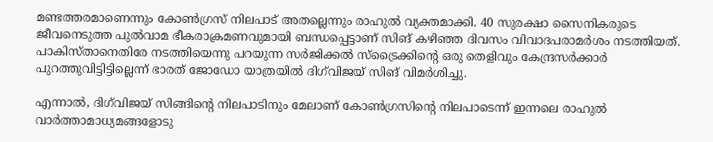മണ്ടത്തരമാണെന്നും കോണ്‍ഗ്രസ് നിലപാട് അതല്ലെന്നും രാഹുല്‍ വ്യക്തമാക്കി. 40 സുരക്ഷാ സൈനികരുടെ ജീവനെടുത്ത പുല്‍വാമ ഭീകരാക്രമണവുമായി ബന്ധപ്പെട്ടാണ് സിങ് കഴിഞ്ഞ ദിവസം വിവാദപരാമര്‍ശം നടത്തിയത്. പാകിസ്താനെതിരേ നടത്തിയെന്നു പറയുന്ന സര്‍ജിക്കല്‍ സ്‌ട്രൈക്കിന്റെ ഒരു തെളിവും കേന്ദ്രസര്‍ക്കാര്‍ പുറത്തുവിട്ടിട്ടില്ലെന്ന് ഭാരത് ജോഡോ യാത്രയില്‍ ദിഗ്‌വിജയ് സിങ് വിമര്‍ശിച്ചു.

എന്നാല്‍, ദിഗ്‌വിജയ് സിങ്ങിന്റെ നിലപാടിനും മേലാണ് കോണ്‍ഗ്രസിന്റെ നിലപാടെന്ന് ഇന്നലെ രാഹുല്‍ വാര്‍ത്താമാധ്യമങ്ങളോടു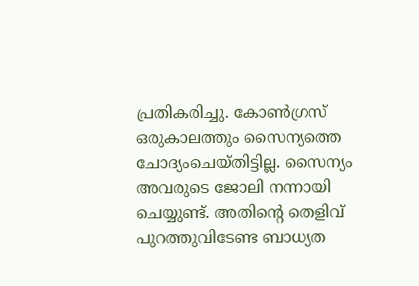പ്രതികരിച്ചു. കോണ്‍ഗ്രസ് ഒരുകാലത്തും സൈന്യത്തെ ചോദ്യംചെയ്തിട്ടില്ല. സൈന്യം അവരുടെ ജോലി നന്നായി ചെയ്യുണ്ട്. അതിന്റെ തെളിവ് പുറത്തുവിടേണ്ട ബാധ്യത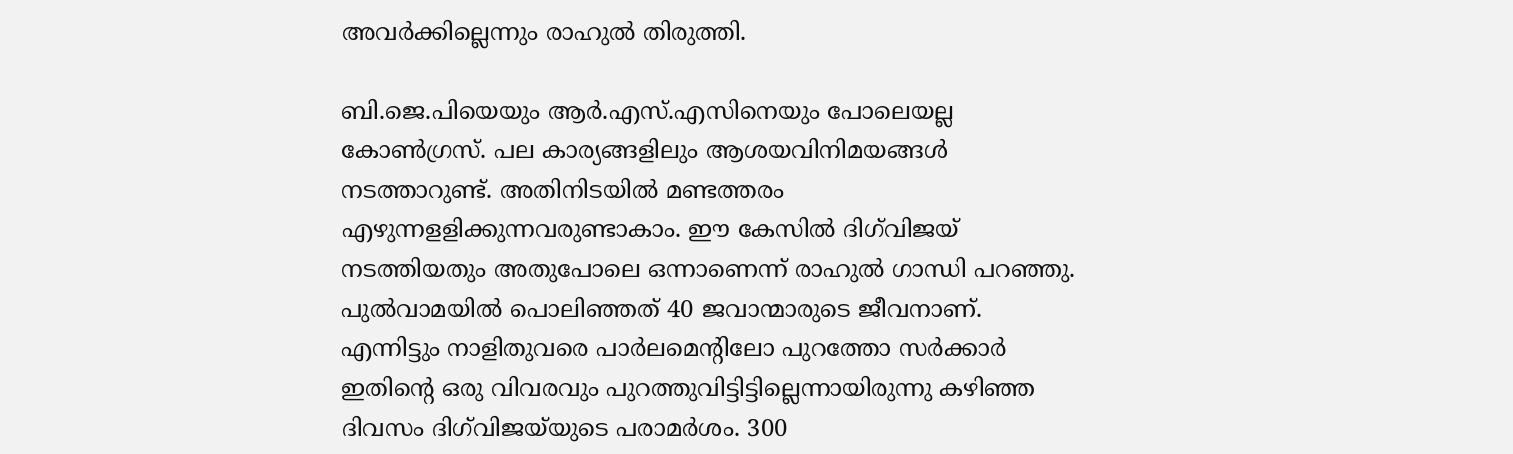അവര്‍ക്കില്ലെന്നും രാഹുല്‍ തിരുത്തി.

ബി.ജെ.പിയെയും ആര്‍.എസ്.എസിനെയും പോലെയല്ല കോണ്‍ഗ്രസ്. പല കാര്യങ്ങളിലും ആശയവിനിമയങ്ങള്‍ നടത്താറുണ്ട്. അതിനിടയില്‍ മണ്ടത്തരം എഴുന്നളളിക്കുന്നവരുണ്ടാകാം. ഈ കേസില്‍ ദിഗ്‌വിജയ് നടത്തിയതും അതുപോലെ ഒന്നാണെന്ന് രാഹുല്‍ ഗാന്ധി പറഞ്ഞു. പുല്‍വാമയില്‍ പൊലിഞ്ഞത് 40 ജവാന്മാരുടെ ജീവനാണ്. എന്നിട്ടും നാളിതുവരെ പാര്‍ലമെന്റിലോ പുറത്തോ സര്‍ക്കാര്‍ ഇതിന്റെ ഒരു വിവരവും പുറത്തുവിട്ടിട്ടില്ലെന്നായിരുന്നു കഴിഞ്ഞ ദിവസം ദിഗ്‌വിജയ്‌യുടെ പരാമര്‍ശം. 300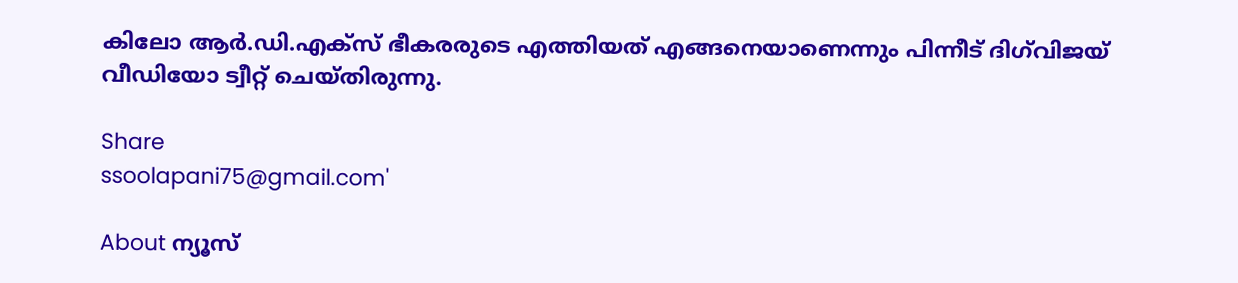കിലോ ആര്‍.ഡി.എക്‌സ് ഭീകരരുടെ എത്തിയത് എങ്ങനെയാണെന്നും പിന്നീട് ദിഗ്‌വിജയ് വീഡിയോ ട്വീറ്റ് ചെയ്തിരുന്നു.

Share
ssoolapani75@gmail.com'

About ന്യൂസ്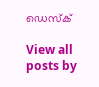ഡെസ്ക്

View all posts by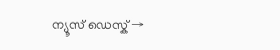ന്യൂസ് ഡെസ്ക് →